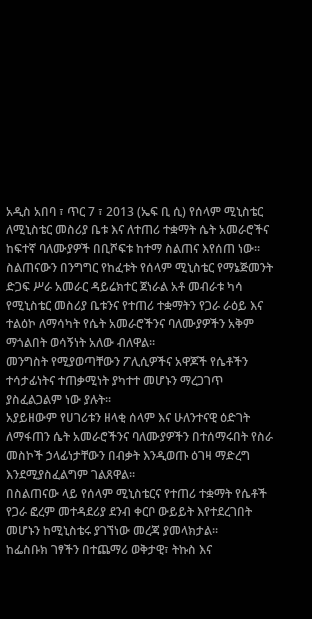አዲስ አበባ ፣ ጥር 7 ፣ 2013 (ኤፍ ቢ ሲ) የሰላም ሚኒስቴር ለሚኒስቴር መስሪያ ቤቱ እና ለተጠሪ ተቋማት ሴት አመራሮችና ከፍተኛ ባለሙያዎች በቢሾፍቱ ከተማ ስልጠና እየሰጠ ነው፡፡
ስልጠናውን በንግግር የከፈቱት የሰላም ሚኒስቴር የማኔጅመንት ድጋፍ ሥራ አመራር ዳይሬክተር ጀነራል አቶ መብራቱ ካሳ የሚኒስቴር መስሪያ ቤቱንና የተጠሪ ተቋማትን የጋራ ራዕይ እና ተልዕኮ ለማሳካት የሴት አመራሮችንና ባለሙያዎችን አቅም ማጎልበት ወሳኝነት አለው ብለዋል፡፡
መንግስት የሚያወጣቸውን ፖሊሲዎችና አዋጆች የሴቶችን ተሳታፊነትና ተጠቃሚነት ያካተተ መሆኑን ማረጋገጥ ያስፈልጋልም ነው ያሉት፡፡
አያይዘውም የሀገሪቱን ዘላቂ ሰላም እና ሁለንተናዊ ዕድገት ለማፋጠን ሴት አመራሮችንና ባለሙያዎችን በተሰማሩበት የስራ መስኮች ኃላፊነታቸውን በብቃት እንዲወጡ ዕገዛ ማድረግ እንደሚያስፈልግም ገልጸዋል፡፡
በስልጠናው ላይ የሰላም ሚኒስቴርና የተጠሪ ተቋማት የሴቶች የጋራ ፎረም መተዳደሪያ ደንብ ቀርቦ ውይይት እየተደረገበት መሆኑን ከሚኒስቴሩ ያገኘነው መረጃ ያመላክታል፡፡
ከፌስቡክ ገፃችን በተጨማሪ ወቅታዊ፣ ትኩስ እና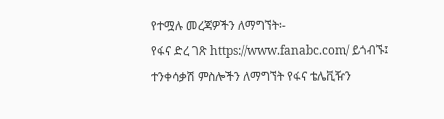የተሟሉ መረጃዎችን ለማግኘት፡-
የፋና ድረ ገጽ https://www.fanabc.com/ ይጎብኙ፤
ተንቀሳቃሽ ምስሎችን ለማግኘት የፋና ቴሌቪዥን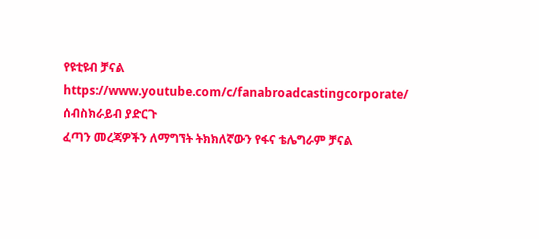የዩቲዩብ ቻናል https://www.youtube.com/c/fanabroadcastingcorporate/ ሰብስክራይብ ያድርጉ
ፈጣን መረጃዎችን ለማግኘት ትክክለኛውን የፋና ቴሌግራም ቻናል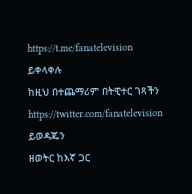https://t.me/fanatelevision ይቀላቀሉ
ከዚህ በተጨማሪም በትዊተር ገጻችን https://twitter.com/fanatelevision ይወዳጁን
ዘወትር ከእኛ ጋር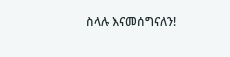ስላሉ እናመሰግናለን!